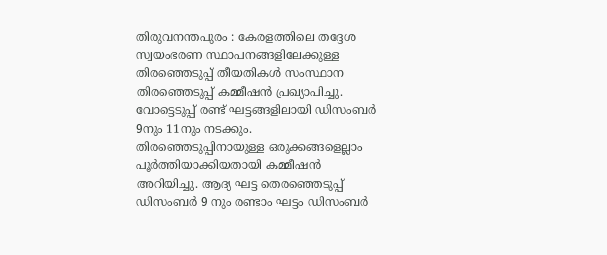തിരുവനന്തപുരം : കേരളത്തിലെ തദ്ദേശ സ്വയംഭരണ സ്ഥാപനങ്ങളിലേക്കുള്ള തിരഞ്ഞെടുപ്പ് തീയതികൾ സംസ്ഥാന തിരഞ്ഞെടുപ്പ് കമ്മീഷൻ പ്രഖ്യാപിച്ചു. വോട്ടെടുപ്പ് രണ്ട് ഘട്ടങ്ങളിലായി ഡിസംബർ 9നും 11നും നടക്കും. തിരഞ്ഞെടുപ്പിനായുള്ള ഒരുക്കങ്ങളെല്ലാം പൂർത്തിയാക്കിയതായി കമ്മീഷൻ അറിയിച്ചു. ആദ്യ ഘട്ട തെരഞ്ഞെടുപ്പ് ഡിസംബർ 9 നും രണ്ടാം ഘട്ടം ഡിസംബർ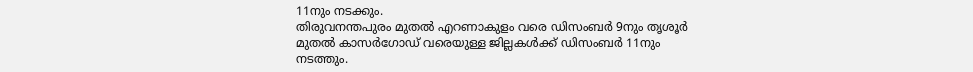11നും നടക്കും.
തിരുവനന്തപുരം മുതൽ എറണാകുളം വരെ ഡിസംബർ 9നും തൃശൂർ മുതൽ കാസർഗോഡ് വരെയുള്ള ജില്ലകൾക്ക് ഡിസംബർ 11നും നടത്തും.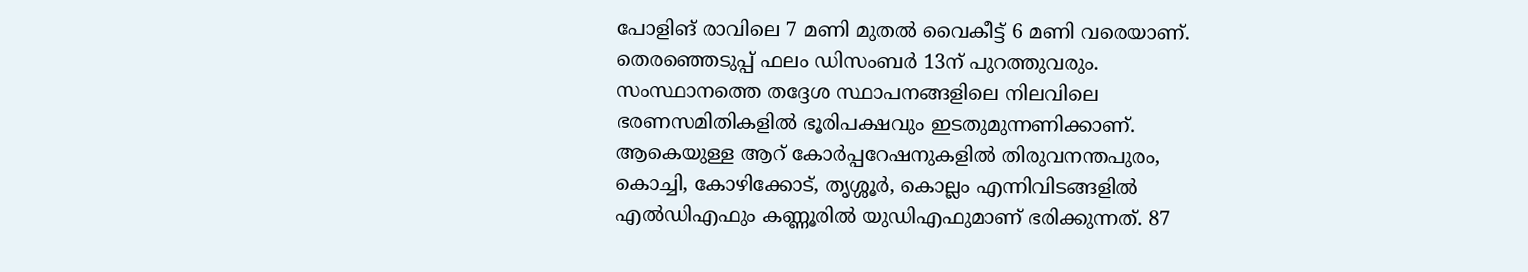പോളിങ് രാവിലെ 7 മണി മുതൽ വൈകീട്ട് 6 മണി വരെയാണ്. തെരഞ്ഞെടുപ്പ് ഫലം ഡിസംബർ 13ന് പുറത്തുവരും. സംസ്ഥാനത്തെ തദ്ദേശ സ്ഥാപനങ്ങളിലെ നിലവിലെ ഭരണസമിതികളിൽ ഭൂരിപക്ഷവും ഇടതുമുന്നണിക്കാണ്.
ആകെയുള്ള ആറ് കോർപ്പറേഷനുകളിൽ തിരുവനന്തപുരം, കൊച്ചി, കോഴിക്കോട്, തൃശ്ശൂർ, കൊല്ലം എന്നിവിടങ്ങളിൽ എൽഡിഎഫും കണ്ണൂരിൽ യുഡിഎഫുമാണ് ഭരിക്കുന്നത്. 87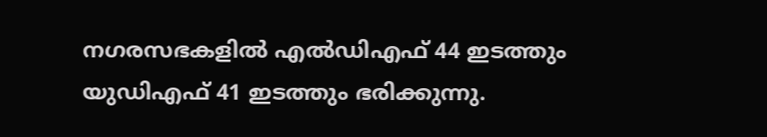നഗരസഭകളിൽ എൽഡിഎഫ് 44 ഇടത്തും യുഡിഎഫ് 41 ഇടത്തും ഭരിക്കുന്നു.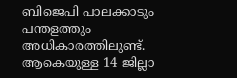ബിജെപി പാലക്കാടും പന്തളത്തും അധികാരത്തിലുണ്ട്. ആകെയുള്ള 14 ജില്ലാ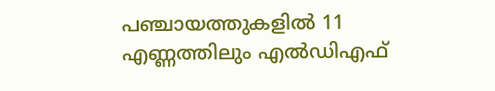പഞ്ചായത്തുകളിൽ 11 എണ്ണത്തിലും എൽഡിഎഫ്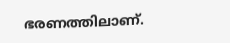ഭരണത്തിലാണ്.